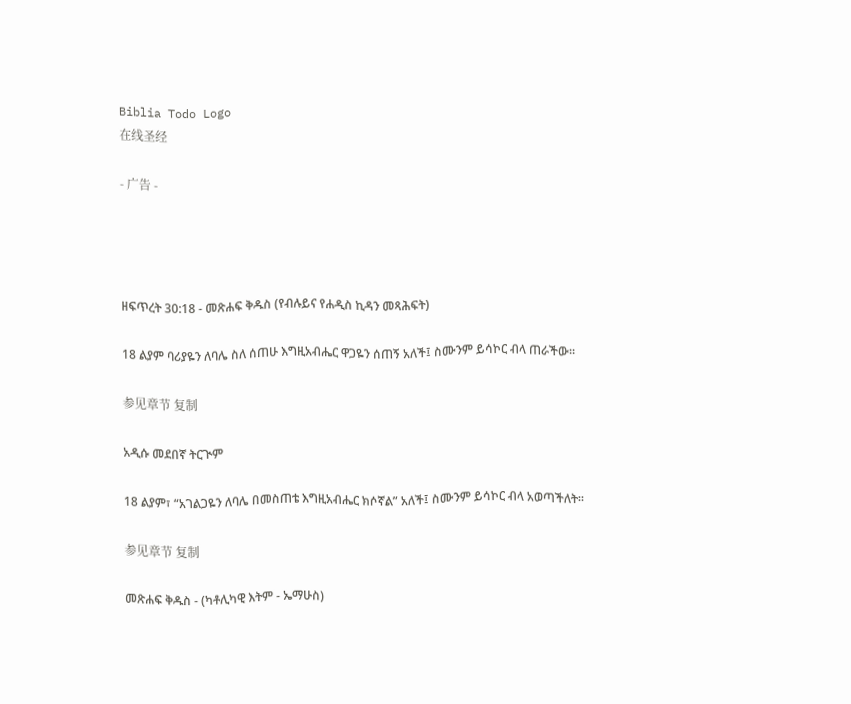Biblia Todo Logo
在线圣经

- 广告 -




ዘፍጥረት 30:18 - መጽሐፍ ቅዱስ (የብሉይና የሐዲስ ኪዳን መጻሕፍት)

18 ልያም ባሪያዬን ለባሌ ስለ ሰጠሁ እግዚአብሔር ዋጋዬን ሰጠኝ አለች፤ ስሙንም ይሳኮር ብላ ጠራችው።

参见章节 复制

አዲሱ መደበኛ ትርጒም

18 ልያም፣ “አገልጋዬን ለባሌ በመስጠቴ እግዚአብሔር ክሶኛል” አለች፤ ስሙንም ይሳኮር ብላ አወጣችለት።

参见章节 复制

መጽሐፍ ቅዱስ - (ካቶሊካዊ እትም - ኤማሁስ)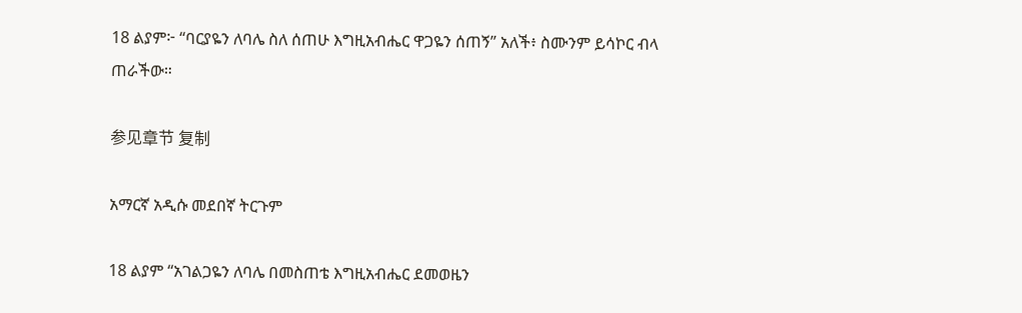18 ልያም፦ “ባርያዬን ለባሌ ስለ ሰጠሁ እግዚአብሔር ዋጋዬን ሰጠኝ” አለች፥ ስሙንም ይሳኮር ብላ ጠራችው።

参见章节 复制

አማርኛ አዲሱ መደበኛ ትርጉም

18 ልያም “አገልጋዬን ለባሌ በመስጠቴ እግዚአብሔር ደመወዜን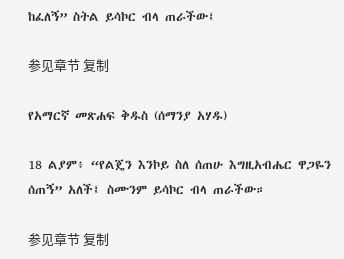ከፈለኝ” ስትል ይሳኮር ብላ ጠራችው፤

参见章节 复制

የአማርኛ መጽሐፍ ቅዱስ (ሰማንያ አሃዱ)

18 ልያም፥ “የልጄን እንኮይ ስለ ሰጠሁ እግዚአብሔር ዋጋዬን ሰጠኝ” አለች፤ ስሙንም ይሳኮር ብላ ጠራችው።

参见章节 复制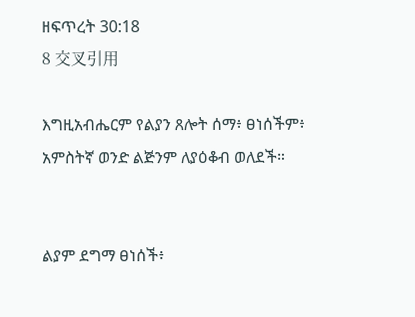ዘፍጥረት 30:18
8 交叉引用

እግዚአብሔርም የልያን ጸሎት ሰማ፥ ፀነሰችም፥ አምስትኛ ወንድ ልጅንም ለያዕቆብ ወለደች።


ልያም ደግማ ፀነሰች፥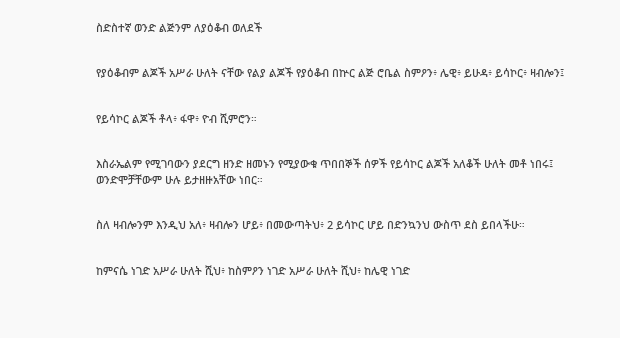ስድስተኛ ወንድ ልጅንም ለያዕቆብ ወለደች


የያዕቆብም ልጆች አሥራ ሁለት ናቸው የልያ ልጆች የያዕቆብ በኵር ልጅ ሮቤል ስምዖን፥ ሌዊ፥ ይሁዳ፥ ይሳኮር፥ ዛብሎን፤


የይሳኮር ልጆች ቶላ፥ ፋዋ፥ ዮብ ሺምሮን።


እስራኤልም የሚገባውን ያደርግ ዘንድ ዘመኑን የሚያውቁ ጥበበኞች ሰዎች የይሳኮር ልጆች አለቆች ሁለት መቶ ነበሩ፤ ወንድሞቻቸውም ሁሉ ይታዘዙአቸው ነበር።


ስለ ዛብሎንም እንዲህ አለ፥ ዛብሎን ሆይ፥ በመውጣትህ፥ 2 ይሳኮር ሆይ በድንኳንህ ውስጥ ደስ ይበላችሁ።


ከምናሴ ነገድ አሥራ ሁለት ሺህ፥ ከስምዖን ነገድ አሥራ ሁለት ሺህ፥ ከሌዊ ነገድ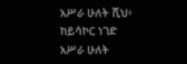አሥራ ሁለት ሺህ፥ ከይሳኮር ነገድ አሥራ ሁለት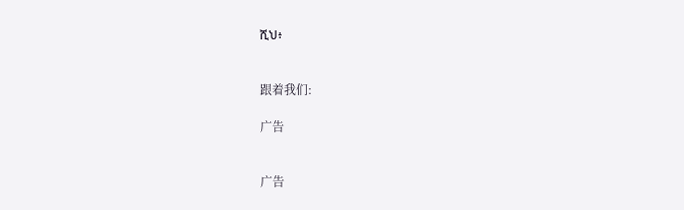ሺህ፥


跟着我们:

广告


广告